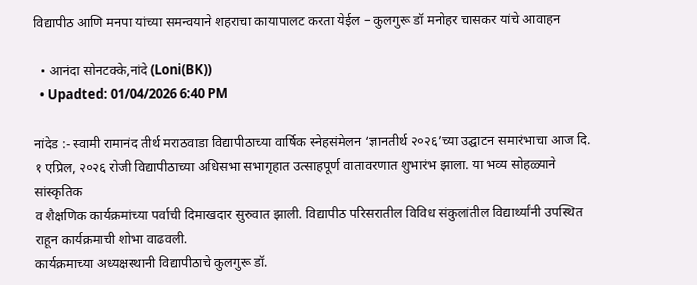विद्यापीठ आणि मनपा यांच्या समन्वयाने शहराचा कायापालट करता येईल – कुलगुरू डॉ मनोहर चासकर यांचे आवाहन

  • आनंदा सोनटक्के,नांदे (Loni(BK))
  • Upadted: 01/04/2026 6:40 PM

नांदेड :- स्वामी रामानंद तीर्थ मराठवाडा विद्यापीठाच्या वार्षिक स्नेहसंमेलन ‘ज्ञानतीर्थ २०२६’च्या उद्घाटन समारंभाचा आज दि. १ एप्रिल, २०२६ रोजी विद्यापीठाच्या अधिसभा सभागृहात उत्साहपूर्ण वातावरणात शुभारंभ झाला. या भव्य सोहळ्याने सांस्कृतिक
व शैक्षणिक कार्यक्रमांच्या पर्वाची दिमाखदार सुरुवात झाली. विद्यापीठ परिसरातील विविध संकुलांतील विद्यार्थ्यांनी उपस्थित राहून कार्यक्रमाची शोभा वाढवली.
कार्यक्रमाच्या अध्यक्षस्थानी विद्यापीठाचे कुलगुरू डॉ.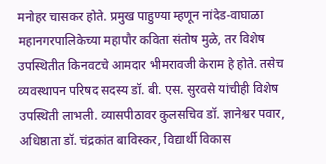मनोहर चासकर होते. प्रमुख पाहुण्या म्हणून नांदेड-वाघाळा महानगरपालिकेच्या महापौर कविता संतोष मुळे, तर विशेष उपस्थितीत किनवटचे आमदार भीमरावजी केराम हे होते. तसेच
व्यवस्थापन परिषद सदस्य डॉ. बी. एस. सुरवसे यांचीही विशेष उपस्थिती लाभली. व्यासपीठावर कुलसचिव डॉ. ज्ञानेश्वर पवार, अधिष्ठाता डॉ. चंद्रकांत बाविस्कर, विद्यार्थी विकास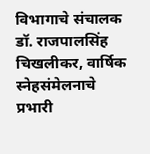विभागाचे संचालक डॉ. राजपालसिंह चिखलीकर, वार्षिक स्नेहसंमेलनाचे प्रभारी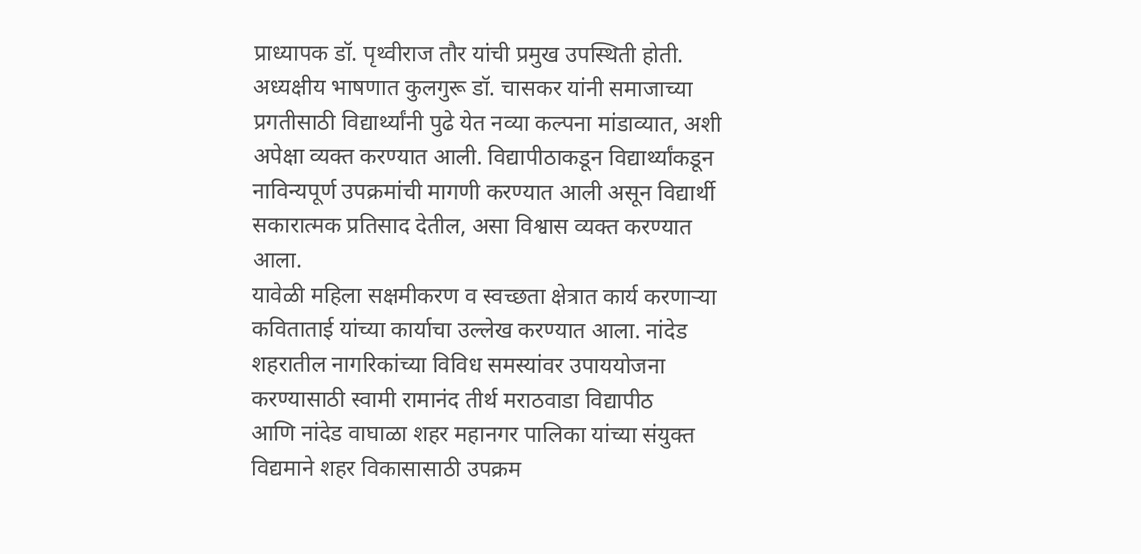प्राध्यापक डॉ. पृथ्वीराज तौर यांची प्रमुख उपस्थिती होती.
अध्यक्षीय भाषणात कुलगुरू डॉ. चासकर यांनी समाजाच्या प्रगतीसाठी विद्यार्थ्यांनी पुढे येत नव्या कल्पना मांडाव्यात, अशी अपेक्षा व्यक्त करण्यात आली. विद्यापीठाकडून विद्यार्थ्यांकडून नाविन्यपूर्ण उपक्रमांची मागणी करण्यात आली असून विद्यार्थी सकारात्मक प्रतिसाद देतील, असा विश्वास व्यक्त करण्यात आला.
यावेळी महिला सक्षमीकरण व स्वच्छता क्षेत्रात कार्य करणाऱ्या कविताताई यांच्या कार्याचा उल्लेख करण्यात आला. नांदेड शहरातील नागरिकांच्या विविध समस्यांवर उपाययोजना करण्यासाठी स्वामी रामानंद तीर्थ मराठवाडा विद्यापीठ
आणि नांदेड वाघाळा शहर महानगर पालिका यांच्या संयुक्त विद्यमाने शहर विकासासाठी उपक्रम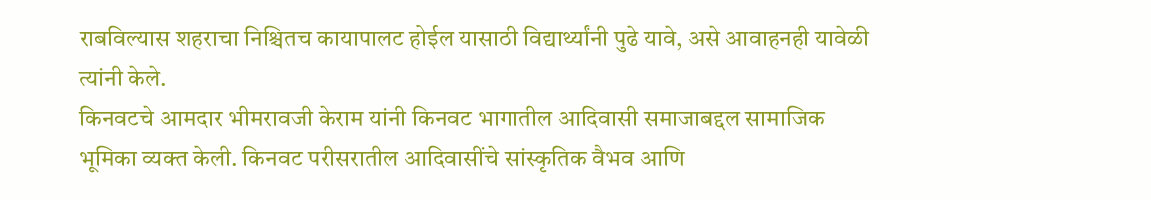राबविल्यास शहराचा निश्चितच कायापालट होईल यासाठी विद्यार्थ्यांनी पुढे यावे, असे आवाहनही यावेळी त्यांनी केले.
किनवटचे आमदार भीमरावजी केराम यांनी किनवट भागातील आदिवासी समाजाबद्दल सामाजिक भूमिका व्यक्त केली. किनवट परीसरातील आदिवासींचे सांस्कृतिक वैभव आणि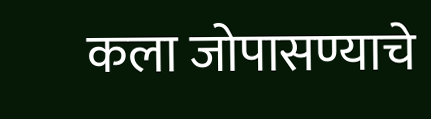कला जोपासण्याचे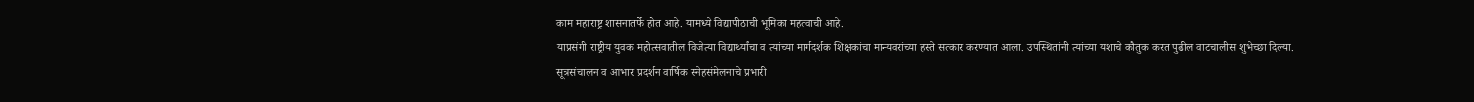काम महाराष्ट्र शासनातर्फे होत आहे. यामध्ये विद्यापीठाची भूमिका महत्वाची आहे.
याप्रसंगी राष्ट्रीय युवक महोत्सवातील विजेत्या विद्यार्थ्यांचा व त्यांच्या मार्गदर्शक शिक्षकांचा मान्यवरांच्या हस्ते सत्कार करण्यात आला. उपस्थितांनी त्यांच्या यशाचे कौतुक करत पुढील वाटचालीस शुभेच्छा दिल्या.
सूत्रसंचालन व आभार प्रदर्शन वार्षिक स्नेहसंमेलनाचे प्रभारी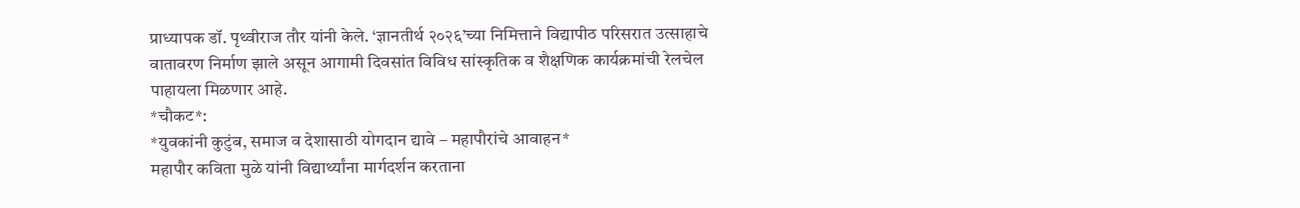प्राध्यापक डॉ. पृथ्वीराज तौर यांनी केले. ‘ज्ञानतीर्थ २०२६’च्या निमित्ताने विद्यापीठ परिसरात उत्साहाचे वातावरण निर्माण झाले असून आगामी दिवसांत विविध सांस्कृतिक व शैक्षणिक कार्यक्रमांची रेलचेल पाहायला मिळणार आहे.
*चौकट*:
*युवकांनी कुटुंब, समाज व देशासाठी योगदान द्यावे – महापौरांचे आवाहन*
महापौर कविता मुळे यांनी विद्यार्थ्यांना मार्गदर्शन करताना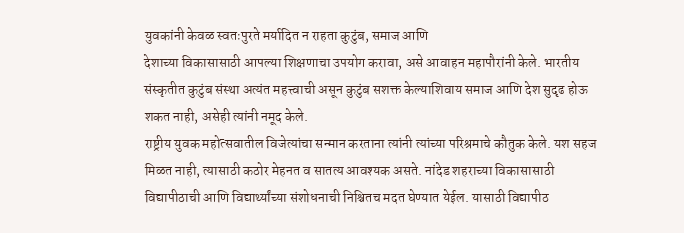युवकांनी केवळ स्वतःपुरते मर्यादित न राहता कुटुंब, समाज आणि
देशाच्या विकासासाठी आपल्या शिक्षणाचा उपयोग करावा, असे आवाहन महापौरांनी केले. भारतीय संस्कृतीत कुटुंब संस्था अत्यंत महत्त्वाची असून कुटुंब सशक्त केल्याशिवाय समाज आणि देश सुदृढ होऊ शकत नाही, असेही त्यांनी नमूद केले.
राष्ट्रीय युवक महोत्सवातील विजेत्यांचा सन्मान करताना त्यांनी त्यांच्या परिश्रमाचे कौतुक केले. यश सहज मिळत नाही, त्यासाठी कठोर मेहनत व सातत्य आवश्यक असते. नांदेड शहराच्या विकासासाठी विद्यापीठाची आणि विद्यार्थ्यांच्या संशोधनाची निश्चितच मदत घेण्यात येईल. यासाठी विद्यापीठ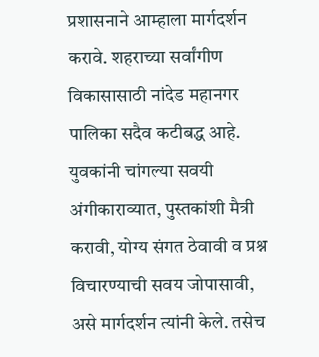प्रशासनाने आम्हाला मार्गदर्शन करावे. शहराच्या सर्वांगीण विकासासाठी नांदेड महानगर पालिका सदैव कटीबद्ध आहे.
युवकांनी चांगल्या सवयी अंगीकाराव्यात, पुस्तकांशी मैत्री करावी, योग्य संगत ठेवावी व प्रश्न विचारण्याची सवय जोपासावी,
असे मार्गदर्शन त्यांनी केले. तसेच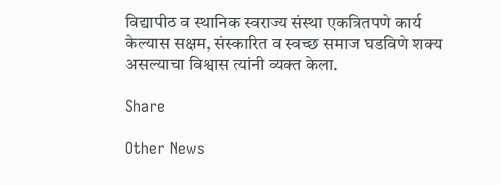विद्यापीठ व स्थानिक स्वराज्य संस्था एकत्रितपणे कार्य केल्यास सक्षम, संस्कारित व स्वच्छ समाज घडविणे शक्य असल्याचा विश्वास त्यांनी व्यक्त केला.

Share

Other News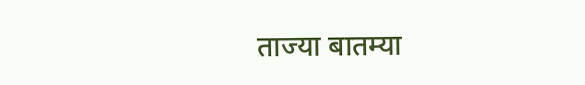ताज्या बातम्या